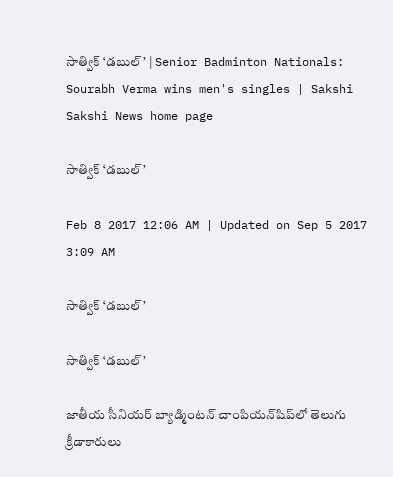సాత్విక్‌ ‘డబుల్‌’ | Senior Badminton Nationals: Sourabh Verma wins men's singles | Sakshi
Sakshi News home page

సాత్విక్‌ ‘డబుల్‌’

Feb 8 2017 12:06 AM | Updated on Sep 5 2017 3:09 AM

సాత్విక్‌ ‘డబుల్‌’

సాత్విక్‌ ‘డబుల్‌’

జాతీయ సీనియర్‌ బ్యాడ్మింటన్‌ చాంపియన్‌షిప్‌లో తెలుగు క్రీడాకారులు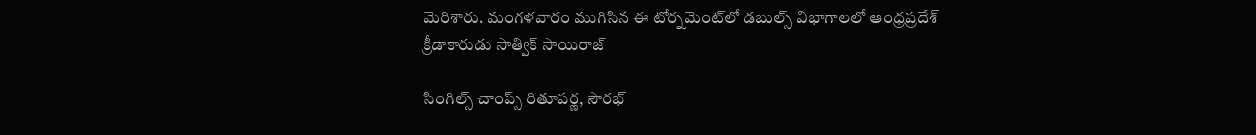మెరిశారు. మంగళవారం ముగిసిన ఈ టోర్నమెంట్‌లో డబుల్స్‌ విభాగాలలో ఆంధ్రప్రదేశ్‌ క్రీడాకారుడు సాత్విక్‌ సాయిరాజ్‌

సింగిల్స్‌ చాంప్స్‌ రితూపర్ణ, సౌరభ్‌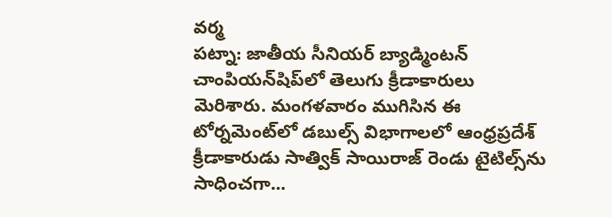వర్మ
పట్నా: జాతీయ సీనియర్‌ బ్యాడ్మింటన్‌ చాంపియన్‌షిప్‌లో తెలుగు క్రీడాకారులు మెరిశారు. మంగళవారం ముగిసిన ఈ టోర్నమెంట్‌లో డబుల్స్‌ విభాగాలలో ఆంధ్రప్రదేశ్‌ క్రీడాకారుడు సాత్విక్‌ సాయిరాజ్‌ రెండు టైటిల్స్‌ను సాధించగా...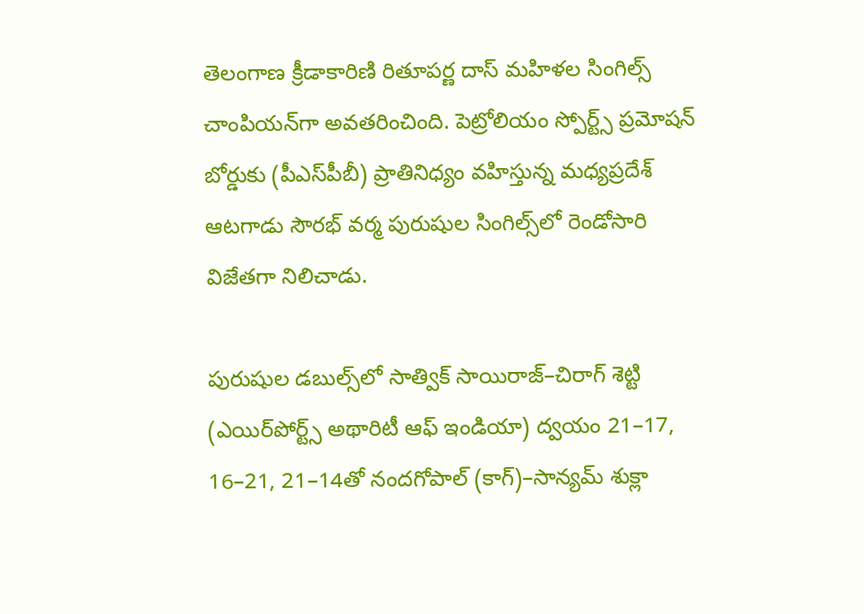తెలంగాణ క్రీడాకారిణి రితూపర్ణ దాస్‌ మహిళల సింగిల్స్‌ చాంపియన్‌గా అవతరించింది. పెట్రోలియం స్పోర్ట్స్‌ ప్రమోషన్‌ బోర్డుకు (పీఎస్‌పీబీ) ప్రాతినిధ్యం వహిస్తున్న మధ్యప్రదేశ్‌ ఆటగాడు సౌరభ్‌ వర్మ పురుషుల సింగిల్స్‌లో రెండోసారి విజేతగా నిలిచాడు.

పురుషుల డబుల్స్‌లో సాత్విక్‌ సాయిరాజ్‌–చిరాగ్‌ శెట్టి (ఎయిర్‌పోర్ట్స్‌ అథారిటీ ఆఫ్‌ ఇండియా) ద్వయం 21–17, 16–21, 21–14తో నందగోపాల్‌ (కాగ్‌)–సాన్యమ్‌ శుక్లా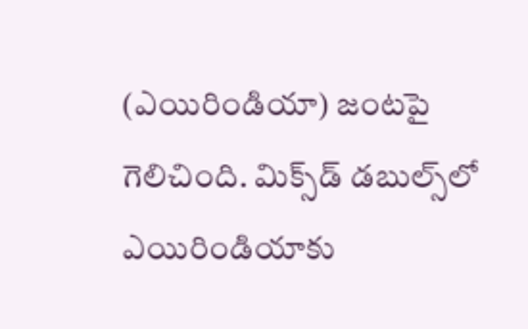(ఎయిరిండియా) జంటపై గెలిచింది. మిక్స్‌డ్‌ డబుల్స్‌లో ఎయిరిండియాకు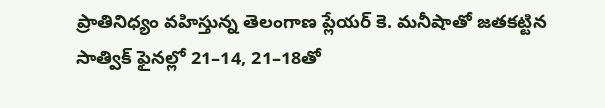ప్రాతినిధ్యం వహిస్తున్న తెలంగాణ ప్లేయర్‌ కె. మనీషాతో జతకట్టిన సాత్విక్‌ ఫైనల్లో 21–14, 21–18తో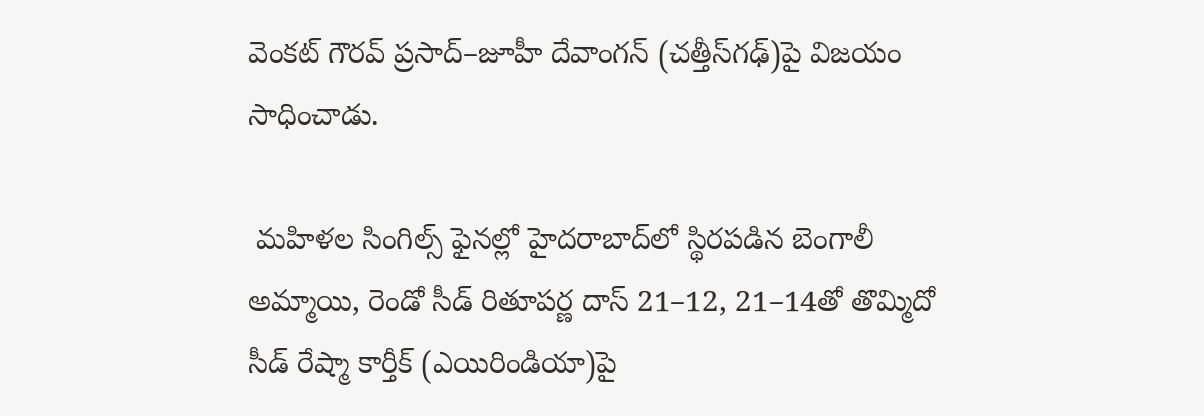వెంకట్‌ గౌరవ్‌ ప్రసాద్‌–జూహీ దేవాంగన్‌ (చత్తీస్‌గఢ్‌)పై విజయం సాధించాడు.

 మహిళల సింగిల్స్‌ ఫైనల్లో హైదరాబాద్‌లో స్థిరపడిన బెంగాలీ అమ్మాయి, రెండో సీడ్‌ రితూపర్ణ దాస్‌ 21–12, 21–14తో తొమ్మిదో సీడ్‌ రేష్మా కార్తీక్‌ (ఎయిరిండియా)పై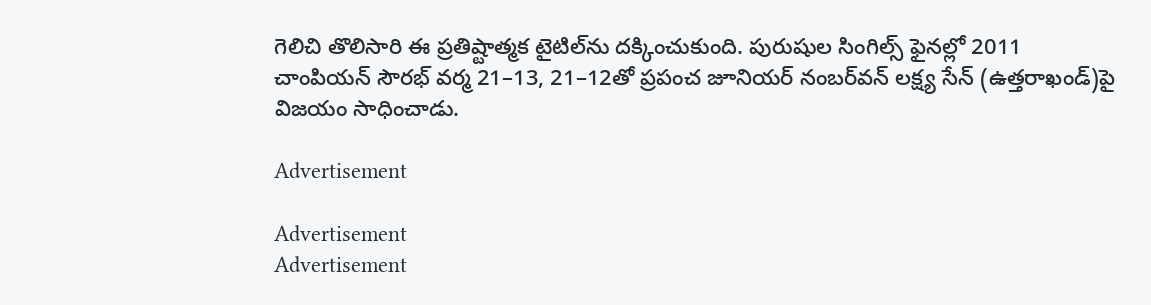గెలిచి తొలిసారి ఈ ప్రతిష్టాత్మక టైటిల్‌ను దక్కించుకుంది. పురుషుల సింగిల్స్‌ ఫైనల్లో 2011 చాంపియన్‌ సౌరభ్‌ వర్మ 21–13, 21–12తో ప్రపంచ జూనియర్‌ నంబర్‌వన్‌ లక్ష్య సేన్‌ (ఉత్తరాఖండ్‌)పై విజయం సాధించాడు.

Advertisement

Advertisement
Advertisement